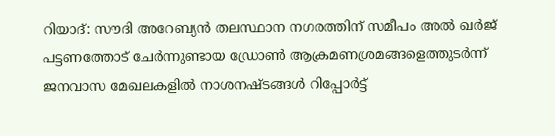റിയാദ്: സൗദി അറേബ്യൻ തലസ്ഥാന നഗരത്തിന് സമീപം അൽ ഖർജ് പട്ടണത്തോട് ചേർന്നുണ്ടായ ഡ്രോൺ ആക്രമണശ്രമങ്ങളെത്തുടർന്ന് ജനവാസ മേഖലകളിൽ നാശനഷ്ടങ്ങൾ റിപ്പോർട്ട്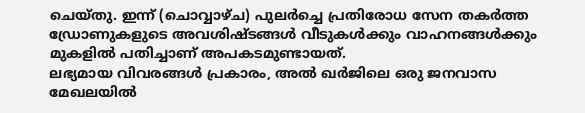ചെയ്തു. ഇന്ന് (ചൊവ്വാഴ്ച) പുലർച്ചെ പ്രതിരോധ സേന തകർത്ത ഡ്രോണുകളുടെ അവശിഷ്ടങ്ങൾ വീടുകൾക്കും വാഹനങ്ങൾക്കും മുകളിൽ പതിച്ചാണ് അപകടമുണ്ടായത്.
ലഭ്യമായ വിവരങ്ങൾ പ്രകാരം, അൽ ഖർജിലെ ഒരു ജനവാസ മേഖലയിൽ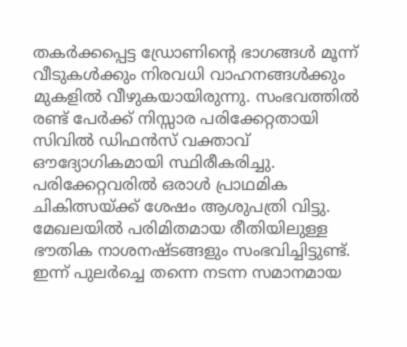തകർക്കപ്പെട്ട ഡ്രോണിന്റെ ഭാഗങ്ങൾ മൂന്ന് വീടുകൾക്കും നിരവധി വാഹനങ്ങൾക്കും മുകളിൽ വീഴുകയായിരുന്നു. സംഭവത്തിൽ രണ്ട് പേർക്ക് നിസ്സാര പരിക്കേറ്റതായി സിവിൽ ഡിഫൻസ് വക്താവ് ഔദ്യോഗികമായി സ്ഥിരീകരിച്ചു. പരിക്കേറ്റവരിൽ ഒരാൾ പ്രാഥമിക ചികിത്സയ്ക്ക് ശേഷം ആശുപത്രി വിട്ടു. മേഖലയിൽ പരിമിതമായ രീതിയിലുള്ള ഭൗതിക നാശനഷ്ടങ്ങളും സംഭവിച്ചിട്ടുണ്ട്.
ഇന്ന് പുലർച്ചെ തന്നെ നടന്ന സമാനമായ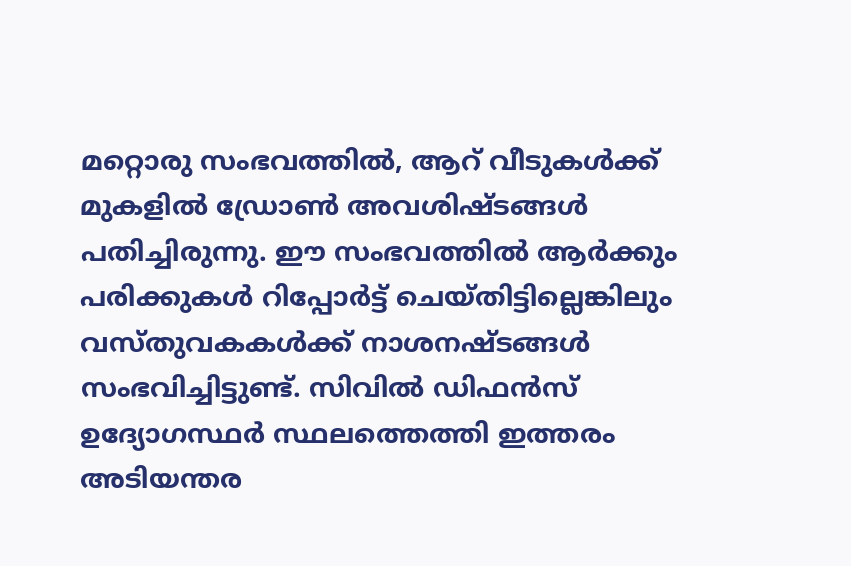മറ്റൊരു സംഭവത്തിൽ, ആറ് വീടുകൾക്ക് മുകളിൽ ഡ്രോൺ അവശിഷ്ടങ്ങൾ പതിച്ചിരുന്നു. ഈ സംഭവത്തിൽ ആർക്കും പരിക്കുകൾ റിപ്പോർട്ട് ചെയ്തിട്ടില്ലെങ്കിലും വസ്തുവകകൾക്ക് നാശനഷ്ടങ്ങൾ സംഭവിച്ചിട്ടുണ്ട്. സിവിൽ ഡിഫൻസ് ഉദ്യോഗസ്ഥർ സ്ഥലത്തെത്തി ഇത്തരം അടിയന്തര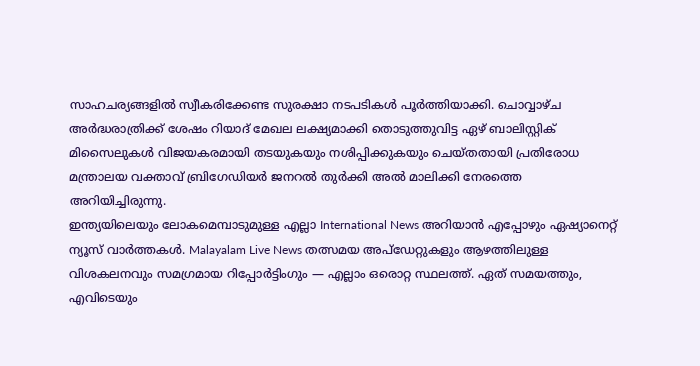സാഹചര്യങ്ങളിൽ സ്വീകരിക്കേണ്ട സുരക്ഷാ നടപടികൾ പൂർത്തിയാക്കി. ചൊവ്വാഴ്ച അർദ്ധരാത്രിക്ക് ശേഷം റിയാദ് മേഖല ലക്ഷ്യമാക്കി തൊടുത്തുവിട്ട ഏഴ് ബാലിസ്റ്റിക് മിസൈലുകൾ വിജയകരമായി തടയുകയും നശിപ്പിക്കുകയും ചെയ്തതായി പ്രതിരോധ മന്ത്രാലയ വക്താവ് ബ്രിഗേഡിയർ ജനറൽ തുർക്കി അൽ മാലിക്കി നേരത്തെ അറിയിച്ചിരുന്നു.
ഇന്ത്യയിലെയും ലോകമെമ്പാടുമുള്ള എല്ലാ International News അറിയാൻ എപ്പോഴും ഏഷ്യാനെറ്റ് ന്യൂസ് വാർത്തകൾ. Malayalam Live News തത്സമയ അപ്ഡേറ്റുകളും ആഴത്തിലുള്ള വിശകലനവും സമഗ്രമായ റിപ്പോർട്ടിംഗും — എല്ലാം ഒരൊറ്റ സ്ഥലത്ത്. ഏത് സമയത്തും, എവിടെയും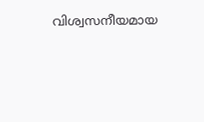വിശ്വസനീയമായ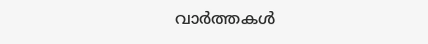വാർത്തകൾ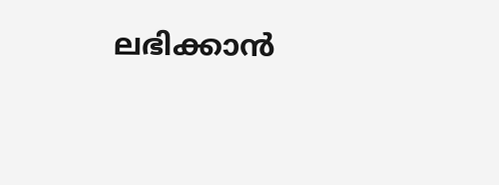ലഭിക്കാൻ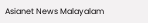Asianet News Malayalam